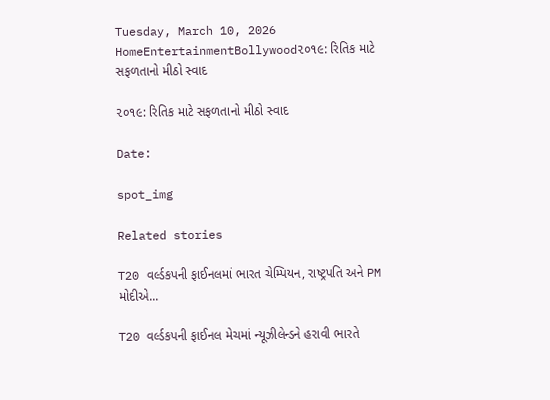Tuesday, March 10, 2026
HomeEntertainmentBollywood૨૦૧૯: રિતિક માટે સફળતાનો મીઠો સ્વાદ

૨૦૧૯: રિતિક માટે સફળતાનો મીઠો સ્વાદ

Date:

spot_img

Related stories

T20 વર્લ્ડકપની ફાઈનલમાં ભારત ચેમ્પિયન, રાષ્ટ્રપતિ અને PM મોદીએ...

T20 વર્લ્ડકપની ફાઈનલ મેચમાં ન્યૂઝીલેન્ડને હરાવી ભારતે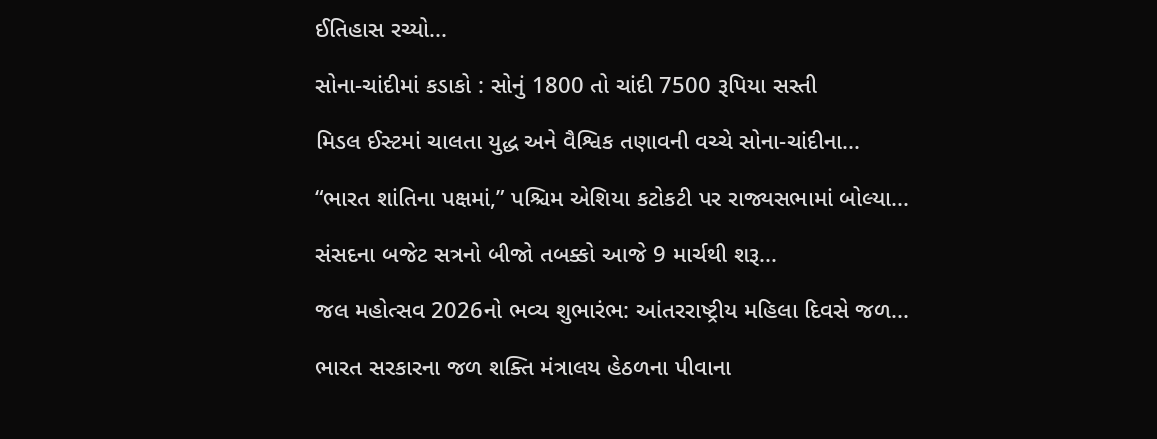ઈતિહાસ રચ્યો...

સોના-ચાંદીમાં કડાકો : સોનું 1800 તો ચાંદી 7500 રૂપિયા સસ્તી

મિડલ ઈસ્ટમાં ચાલતા યુદ્ધ અને વૈશ્વિક તણાવની વચ્ચે સોના-ચાંદીના...

“ભારત શાંતિના પક્ષમાં,” પશ્ચિમ એશિયા કટોકટી પર રાજ્યસભામાં બોલ્યા...

સંસદના બજેટ સત્રનો બીજો તબક્કો આજે 9 માર્ચથી શરૂ...

જલ મહોત્સવ 2026નો ભવ્ય શુભારંભ: આંતરરાષ્ટ્રીય મહિલા દિવસે જળ...

ભારત સરકારના જળ શક્તિ મંત્રાલય હેઠળના પીવાના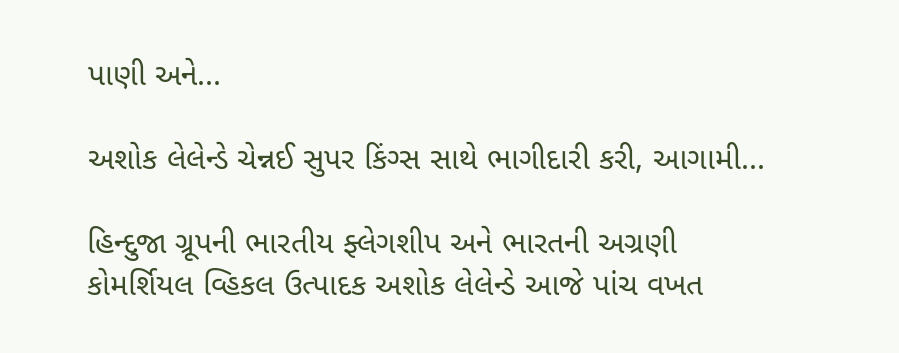પાણી અને...

અશોક લેલેન્ડે ચેન્નઈ સુપર કિંગ્સ સાથે ભાગીદારી કરી, આગામી...

હિન્દુજા ગ્રૂપની ભારતીય ફ્લેગશીપ અને ભારતની અગ્રણી કોમર્શિયલ વ્હિકલ ઉત્પાદક અશોક લેલેન્ડે આજે પાંચ વખત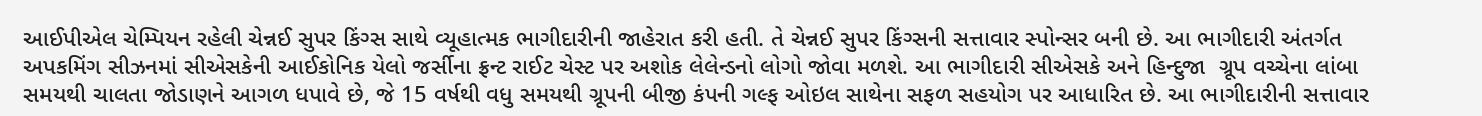આઈપીએલ ચેમ્પિયન રહેલી ચેન્નઈ સુપર કિંગ્સ સાથે વ્યૂહાત્મક ભાગીદારીની જાહેરાત કરી હતી. તે ચેન્નઈ સુપર કિંગ્સની સત્તાવાર સ્પોન્સર બની છે. આ ભાગીદારી અંતર્ગત અપકમિંગ સીઝનમાં સીએસકેની આઈકોનિક યેલો જર્સીના ફ્રન્ટ રાઈટ ચેસ્ટ પર અશોક લેલેન્ડનો લોગો જોવા મળશે. આ ભાગીદારી સીએસકે અને હિન્દુજા  ગ્રૂપ વચ્ચેના લાંબા સમયથી ચાલતા જોડાણને આગળ ધપાવે છે, જે 15 વર્ષથી વધુ સમયથી ગ્રૂપની બીજી કંપની ગલ્ફ ઓઇલ સાથેના સફળ સહયોગ પર આધારિત છે. આ ભાગીદારીની સત્તાવાર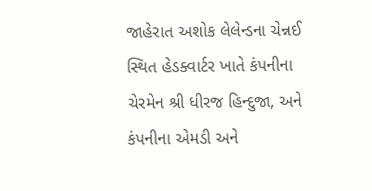જાહેરાત અશોક લેલેન્ડના ચેન્નઈ સ્થિત હેડક્વાર્ટર ખાતે કંપનીના ચેરમેન શ્રી ધીરજ હિન્દુજા, અને કંપનીના એમડી અને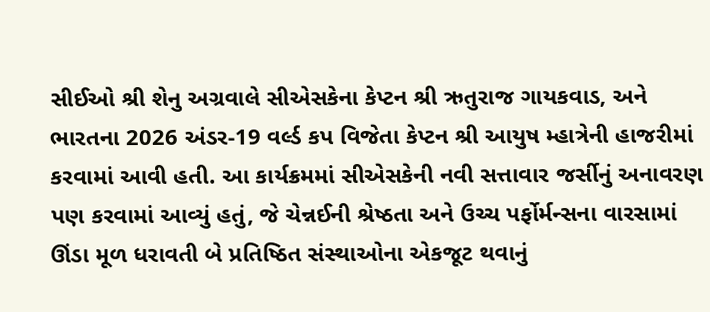સીઈઓ શ્રી શેનુ અગ્રવાલે સીએસકેના કેપ્ટન શ્રી ઋતુરાજ ગાયકવાડ, અને ભારતના 2026 અંડર-19 વર્લ્ડ કપ વિજેતા કેપ્ટન શ્રી આયુષ મ્હાત્રેની હાજરીમાં કરવામાં આવી હતી. આ કાર્યક્રમમાં સીએસકેની નવી સત્તાવાર જર્સીનું અનાવરણ પણ કરવામાં આવ્યું હતું, જે ચેન્નઈની શ્રેષ્ઠતા અને ઉચ્ચ પર્ફોર્મન્સના વારસામાં ઊંડા મૂળ ધરાવતી બે પ્રતિષ્ઠિત સંસ્થાઓના એકજૂટ થવાનું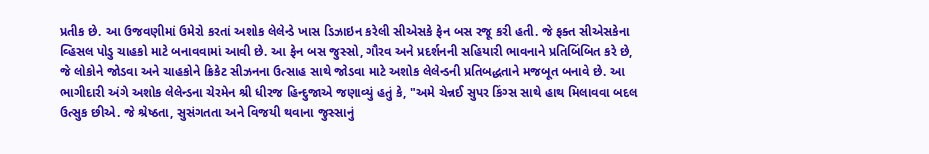પ્રતીક છે. આ ઉજવણીમાં ઉમેરો કરતાં અશોક લેલેન્ડે ખાસ ડિઝાઇન કરેલી સીએસકે ફેન બસ રજૂ કરી હતી. જે ફક્ત સીએસકેના વ્હિસલ પોડુ ચાહકો માટે બનાવવામાં આવી છે. આ ફેન બસ જુસ્સો, ગૌરવ અને પ્રદર્શનની સહિયારી ભાવનાને પ્રતિબિંબિત કરે છે, જે લોકોને જોડવા અને ચાહકોને ક્રિકેટ સીઝનના ઉત્સાહ સાથે જોડવા માટે અશોક લેલેન્ડની પ્રતિબદ્ધતાને મજબૂત બનાવે છે. આ ભાગીદારી અંગે અશોક લેલેન્ડના ચેરમેન શ્રી ધીરજ હિન્દુજાએ જણાવ્યું હતું કે, "અમે ચેન્નઈ સુપર કિંગ્સ સાથે હાથ મિલાવવા બદલ ઉત્સુક છીએ. જે શ્રેષ્ઠતા, સુસંગતતા અને વિજયી થવાના જુસ્સાનું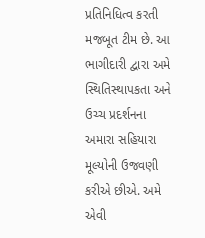પ્રતિનિધિત્વ કરતી મજબૂત ટીમ છે. આ ભાગીદારી દ્વારા અમે સ્થિતિસ્થાપકતા અને ઉચ્ચ પ્રદર્શનના અમારા સહિયારા મૂલ્યોની ઉજવણી કરીએ છીએ. અમે એવી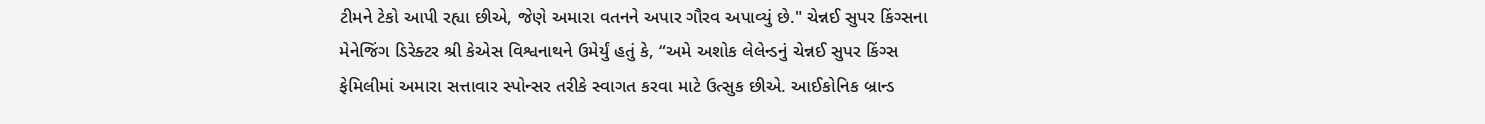ટીમને ટેકો આપી રહ્યા છીએ, જેણે અમારા વતનને અપાર ગૌરવ અપાવ્યું છે." ચેન્નઈ સુપર કિંગ્સના મેનેજિંગ ડિરેક્ટર શ્રી કેએસ વિશ્વનાથને ઉમેર્યું હતું કે, “અમે અશોક લેલેન્ડનું ચેન્નઈ સુપર કિંગ્સ ફેમિલીમાં અમારા સત્તાવાર સ્પોન્સર તરીકે સ્વાગત કરવા માટે ઉત્સુક છીએ. આઈકોનિક બ્રાન્ડ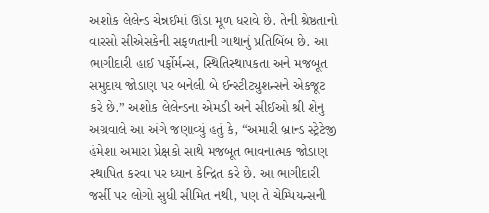અશોક લેલેન્ડ ચેન્નઈમાં ઊંડા મૂળ ધરાવે છે. તેની શ્રેષ્ઠતાનો વારસો સીએસકેની સફળતાની ગાથાનું પ્રતિબિંબ છે. આ ભાગીદારી હાઈ પર્ફોર્મન્સ, સ્થિતિસ્થાપકતા અને મજબૂત સમુદાય જોડાણ પર બનેલી બે ઈન્સ્ટીટ્યુશન્સને એકજૂટ કરે છે.” અશોક લેલેન્ડના એમડી અને સીઈઓ શ્રી શેનુ અગ્રવાલે આ અંગે જણાવ્યું હતું કે, “અમારી બ્રાન્ડ સ્ટ્રેટેજી હંમેશા અમારા પ્રેક્ષકો સાથે મજબૂત ભાવનાત્મક જોડાણ સ્થાપિત કરવા પર ધ્યાન કેન્દ્રિત કરે છે. આ ભાગીદારી જર્સી પર લોગો સુધી સીમિત નથી, પણ તે ચેમ્પિયન્સની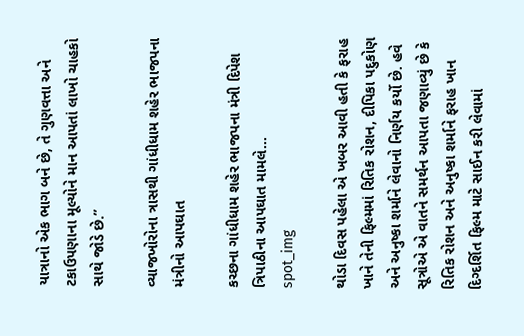યાત્રાનો એક ભાગ બને છે, તે ગુણવત્તા અને ટકાઉપણાના મૂલ્યોને માન આપતાં લાખો ચાહકો સાથે જોડે છે.”

વ્યાજખોરોના ત્રાસથી ગાંધીધામ શહેર ભાજપના મંત્રીનો આપઘાત

કચ્છના ગાંધીધામ શહેર ભાજપના મંત્રી દિપેશ ત્રિપાઠીના આપઘાત મામલે...
spot_img

થોડા દિવસ પહેલા એ ખબર આવી હતી કે ફરાહ ખાને તેની ફિલ્મમાં રિતિક રોશન, દીપિકા પદુકોણ અને અનુષ્કા શર્માને લેવાનો નિર્ણય કર્યો છે. હવે સૂત્રોએ એ વાતને સમર્થન આપતા જણાવ્યું છે કે રિતિક રોશન અને અનુષ્કા શર્માને ફરાહ ખાન દિગ્દર્શિત ફિલ્મ માટે સાઈન કરી લેવામાં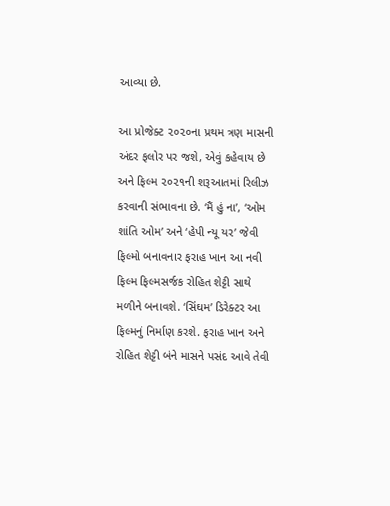આવ્યા છે.

આ પ્રોજેક્ટ ૨૦૨૦ના પ્રથમ ત્રણ માસની અંદર ફલોર પર જશે, એવું કહેવાય છે અને ફિલ્મ ૨૦૨૧ની શરૂઆતમાં રિલીઝ કરવાની સંભાવના છે. ‘મૈં હું ના’, ‘ઓમ શાંતિ ઓમ’ અને ‘હેપી ન્યૂ યર’ જેવી ફિલ્મો બનાવનાર ફરાહ ખાન આ નવી ફિલ્મ ફિલ્મસર્જક રોહિત શેટ્ટી સાથે મળીને બનાવશે. ‘સિંઘમ’ ડિરેક્ટર આ ફિલ્મનું નિર્માણ કરશે. ફરાહ ખાન અને રોહિત શેટ્ટી બંને માસને પસંદ આવે તેવી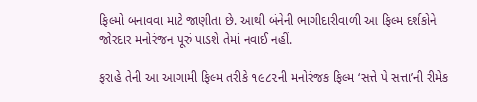ફિલ્મો બનાવવા માટે જાણીતા છે. આથી બંનેની ભાગીદારીવાળી આ ફિલ્મ દર્શકોને જોરદાર મનોરંજન પૂરું પાડશે તેમાં નવાઈ નહીં.

ફરાહે તેની આ આગામી ફિલ્મ તરીકે ૧૯૮૨ની મનોરંજક ફિલ્મ ‘સત્તે પે સત્તા’ની રીમેક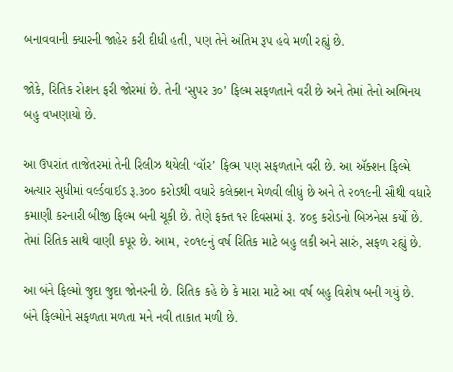બનાવવાની ક્યારની જાહેર કરી દીધી હતી, પણ તેને અંતિમ રૂપ હવે મળી રહ્યું છે.

જોકે, રિતિક રોશન ફરી જોરમાં છે. તેની ‘સુપર ૩૦’ ફિલ્મ સફળતાને વરી છે અને તેમાં તેનો અભિનય બહુ વખણાયો છે.

આ ઉપરાંત તાજેતરમાં તેની રિલીઝ થયેલી ‘વૉર’ ફિલ્મ પણ સફળતાને વરી છે. આ ઍક્શન ફિલ્મે અત્યાર સુધીમાં વર્લ્ડવાઈડ રૂ.૩૦૦ કરોડથી વધારે કલેક્શન મેળવી લીધું છે અને તે ૨૦૧૯ની સૌથી વધારે કમાણી કરનારી બીજી ફિલ્મ બની ચૂકી છે. તેણે ફક્ત ૧૨ દિવસમાં રૂ. ૪૦૬ કરોડનો બિઝનેસ કર્યો છે. તેમાં રિતિક સાથે વાણી કપૂર છે. આમ, ૨૦૧૯નું વર્ષ રિતિક માટે બહુ લકી અને સારું, સફળ રહ્યું છે.

આ બંને ફિલ્મો જુદા જુદા જોનરની છે. રિતિક કહે છે કે મારા માટે આ વર્ષ બહુ વિશેષ બની ગયું છે. બંને ફિલ્મોને સફળતા મળતા મને નવી તાકાત મળી છે.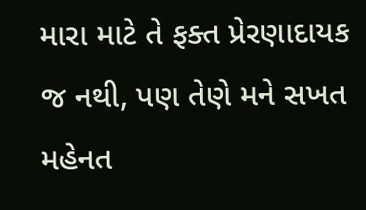મારા માટે તે ફક્ત પ્રેરણાદાયક જ નથી, પણ તેણે મને સખત મહેનત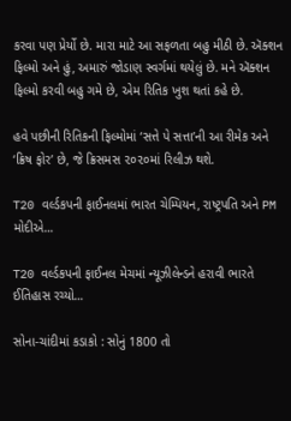કરવા પણ પ્રેર્યો છે. મારા માટે આ સફળતા બહુ મીઠી છે. ઍક્શન ફિલ્મો અને હું, અમારું જોડાણ સ્વર્ગમાં થયેલું છે. મને ઍક્શન ફિલ્મો કરવી બહુ ગમે છે, એમ રિતિક ખુશ થતાં કહે છે.

હવે પછીની રિતિકની ફિલ્મોમાં ‘સત્તે પે સત્તા’ની આ રીમેક અને ‘ક્રિષ ફોર’ છે, જે ક્રિસમસ ૨૦૨૦માં રિલીઝ થશે.

T20 વર્લ્ડકપની ફાઈનલમાં ભારત ચેમ્પિયન, રાષ્ટ્રપતિ અને PM મોદીએ...

T20 વર્લ્ડકપની ફાઈનલ મેચમાં ન્યૂઝીલેન્ડને હરાવી ભારતે ઈતિહાસ રચ્યો...

સોના-ચાંદીમાં કડાકો : સોનું 1800 તો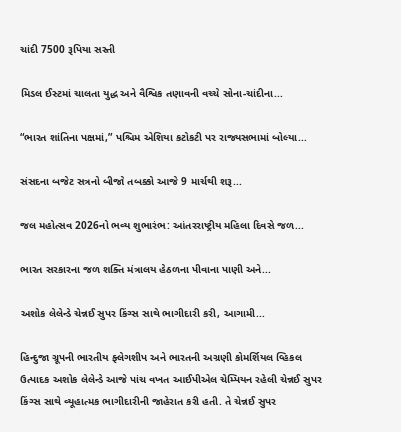ચાંદી 7500 રૂપિયા સસ્તી

મિડલ ઈસ્ટમાં ચાલતા યુદ્ધ અને વૈશ્વિક તણાવની વચ્ચે સોના-ચાંદીના...

“ભારત શાંતિના પક્ષમાં,” પશ્ચિમ એશિયા કટોકટી પર રાજ્યસભામાં બોલ્યા...

સંસદના બજેટ સત્રનો બીજો તબક્કો આજે 9 માર્ચથી શરૂ...

જલ મહોત્સવ 2026નો ભવ્ય શુભારંભ: આંતરરાષ્ટ્રીય મહિલા દિવસે જળ...

ભારત સરકારના જળ શક્તિ મંત્રાલય હેઠળના પીવાના પાણી અને...

અશોક લેલેન્ડે ચેન્નઈ સુપર કિંગ્સ સાથે ભાગીદારી કરી, આગામી...

હિન્દુજા ગ્રૂપની ભારતીય ફ્લેગશીપ અને ભારતની અગ્રણી કોમર્શિયલ વ્હિકલ ઉત્પાદક અશોક લેલેન્ડે આજે પાંચ વખત આઈપીએલ ચેમ્પિયન રહેલી ચેન્નઈ સુપર કિંગ્સ સાથે વ્યૂહાત્મક ભાગીદારીની જાહેરાત કરી હતી. તે ચેન્નઈ સુપર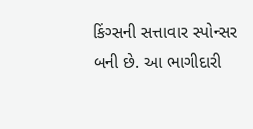કિંગ્સની સત્તાવાર સ્પોન્સર બની છે. આ ભાગીદારી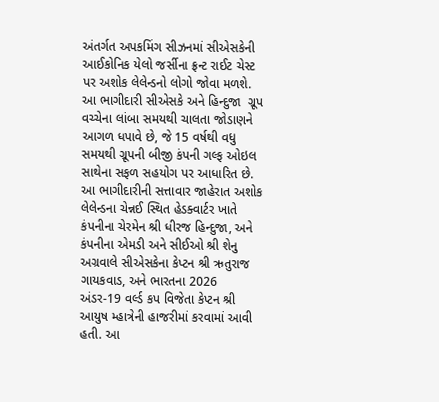અંતર્ગત અપકમિંગ સીઝનમાં સીએસકેની આઈકોનિક યેલો જર્સીના ફ્રન્ટ રાઈટ ચેસ્ટ પર અશોક લેલેન્ડનો લોગો જોવા મળશે. આ ભાગીદારી સીએસકે અને હિન્દુજા  ગ્રૂપ વચ્ચેના લાંબા સમયથી ચાલતા જોડાણને આગળ ધપાવે છે, જે 15 વર્ષથી વધુ સમયથી ગ્રૂપની બીજી કંપની ગલ્ફ ઓઇલ સાથેના સફળ સહયોગ પર આધારિત છે. આ ભાગીદારીની સત્તાવાર જાહેરાત અશોક લેલેન્ડના ચેન્નઈ સ્થિત હેડક્વાર્ટર ખાતે કંપનીના ચેરમેન શ્રી ધીરજ હિન્દુજા, અને કંપનીના એમડી અને સીઈઓ શ્રી શેનુ અગ્રવાલે સીએસકેના કેપ્ટન શ્રી ઋતુરાજ ગાયકવાડ, અને ભારતના 2026 અંડર-19 વર્લ્ડ કપ વિજેતા કેપ્ટન શ્રી આયુષ મ્હાત્રેની હાજરીમાં કરવામાં આવી હતી. આ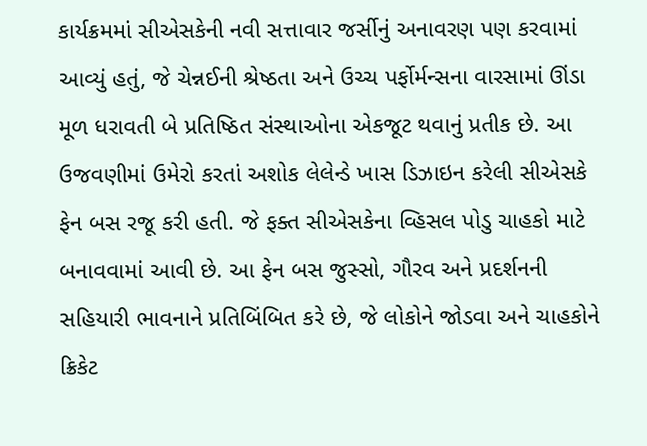કાર્યક્રમમાં સીએસકેની નવી સત્તાવાર જર્સીનું અનાવરણ પણ કરવામાં આવ્યું હતું, જે ચેન્નઈની શ્રેષ્ઠતા અને ઉચ્ચ પર્ફોર્મન્સના વારસામાં ઊંડા મૂળ ધરાવતી બે પ્રતિષ્ઠિત સંસ્થાઓના એકજૂટ થવાનું પ્રતીક છે. આ ઉજવણીમાં ઉમેરો કરતાં અશોક લેલેન્ડે ખાસ ડિઝાઇન કરેલી સીએસકે ફેન બસ રજૂ કરી હતી. જે ફક્ત સીએસકેના વ્હિસલ પોડુ ચાહકો માટે બનાવવામાં આવી છે. આ ફેન બસ જુસ્સો, ગૌરવ અને પ્રદર્શનની સહિયારી ભાવનાને પ્રતિબિંબિત કરે છે, જે લોકોને જોડવા અને ચાહકોને ક્રિકેટ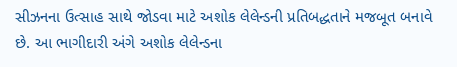સીઝનના ઉત્સાહ સાથે જોડવા માટે અશોક લેલેન્ડની પ્રતિબદ્ધતાને મજબૂત બનાવે છે. આ ભાગીદારી અંગે અશોક લેલેન્ડના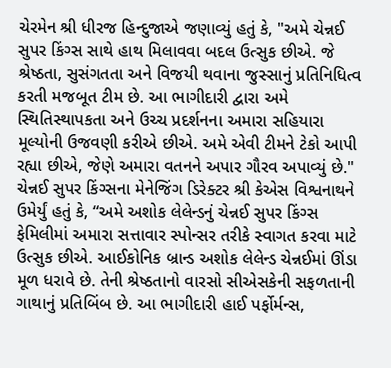ચેરમેન શ્રી ધીરજ હિન્દુજાએ જણાવ્યું હતું કે, "અમે ચેન્નઈ સુપર કિંગ્સ સાથે હાથ મિલાવવા બદલ ઉત્સુક છીએ. જે શ્રેષ્ઠતા, સુસંગતતા અને વિજયી થવાના જુસ્સાનું પ્રતિનિધિત્વ કરતી મજબૂત ટીમ છે. આ ભાગીદારી દ્વારા અમે સ્થિતિસ્થાપકતા અને ઉચ્ચ પ્રદર્શનના અમારા સહિયારા મૂલ્યોની ઉજવણી કરીએ છીએ. અમે એવી ટીમને ટેકો આપી રહ્યા છીએ, જેણે અમારા વતનને અપાર ગૌરવ અપાવ્યું છે." ચેન્નઈ સુપર કિંગ્સના મેનેજિંગ ડિરેક્ટર શ્રી કેએસ વિશ્વનાથને ઉમેર્યું હતું કે, “અમે અશોક લેલેન્ડનું ચેન્નઈ સુપર કિંગ્સ ફેમિલીમાં અમારા સત્તાવાર સ્પોન્સર તરીકે સ્વાગત કરવા માટે ઉત્સુક છીએ. આઈકોનિક બ્રાન્ડ અશોક લેલેન્ડ ચેન્નઈમાં ઊંડા મૂળ ધરાવે છે. તેની શ્રેષ્ઠતાનો વારસો સીએસકેની સફળતાની ગાથાનું પ્રતિબિંબ છે. આ ભાગીદારી હાઈ પર્ફોર્મન્સ,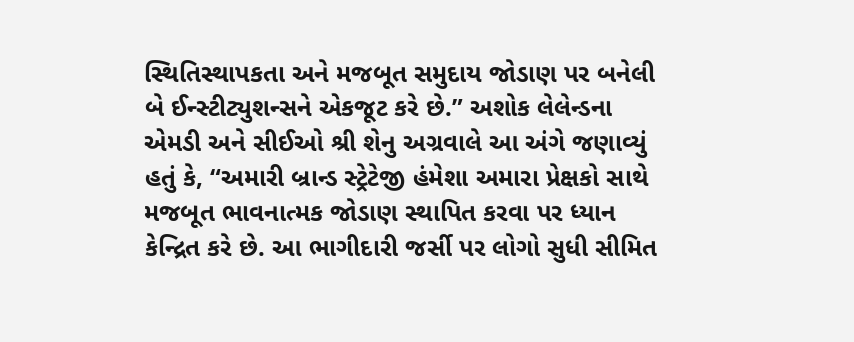સ્થિતિસ્થાપકતા અને મજબૂત સમુદાય જોડાણ પર બનેલી બે ઈન્સ્ટીટ્યુશન્સને એકજૂટ કરે છે.” અશોક લેલેન્ડના એમડી અને સીઈઓ શ્રી શેનુ અગ્રવાલે આ અંગે જણાવ્યું હતું કે, “અમારી બ્રાન્ડ સ્ટ્રેટેજી હંમેશા અમારા પ્રેક્ષકો સાથે મજબૂત ભાવનાત્મક જોડાણ સ્થાપિત કરવા પર ધ્યાન કેન્દ્રિત કરે છે. આ ભાગીદારી જર્સી પર લોગો સુધી સીમિત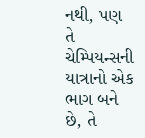નથી, પણ તે ચેમ્પિયન્સની યાત્રાનો એક ભાગ બને છે, તે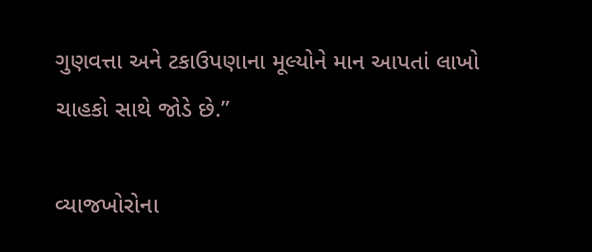ગુણવત્તા અને ટકાઉપણાના મૂલ્યોને માન આપતાં લાખો ચાહકો સાથે જોડે છે.”

વ્યાજખોરોના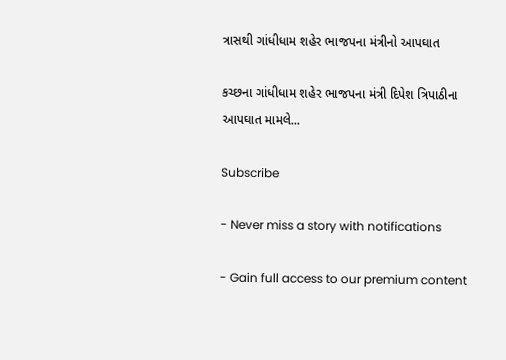ત્રાસથી ગાંધીધામ શહેર ભાજપના મંત્રીનો આપઘાત

કચ્છના ગાંધીધામ શહેર ભાજપના મંત્રી દિપેશ ત્રિપાઠીના આપઘાત મામલે...

Subscribe

- Never miss a story with notifications

- Gain full access to our premium content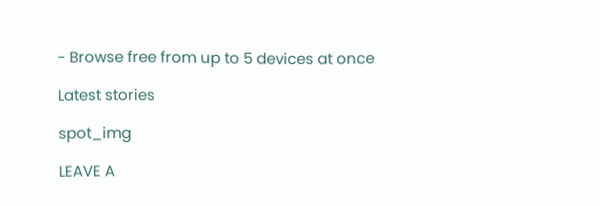- Browse free from up to 5 devices at once

Latest stories

spot_img

LEAVE A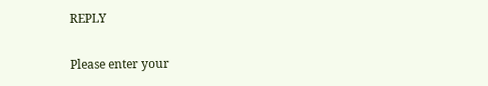REPLY

Please enter your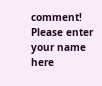comment!
Please enter your name here